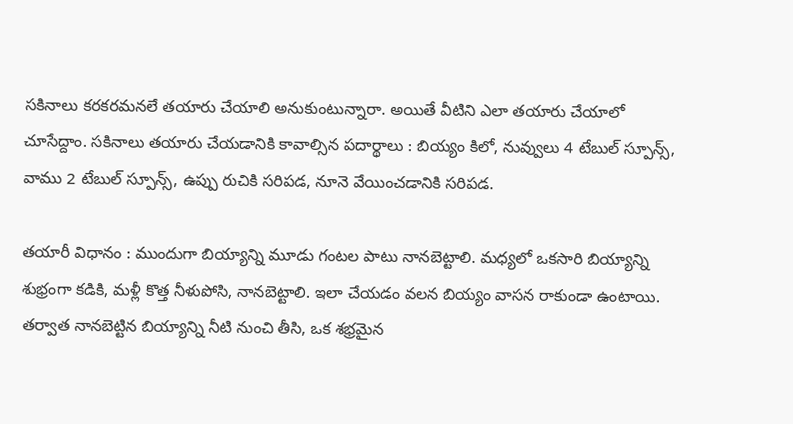సకినాలు కరకరమనలే తయారు చేయాలి అనుకుంటున్నారా. అయితే వీటిని ఎలా తయారు చేయాలో చూసేద్దాం. సకినాలు తయారు చేయడానికి కావాల్సిన పదార్థాలు : బియ్యం కిలో, నువ్వులు 4 టేబుల్ స్పూన్స్, వాము 2 టేబుల్ స్పూన్స్, ఉప్పు రుచికి సరిపడ, నూనె వేయించడానికి సరిపడ.

తయారీ విధానం : ముందుగా బియ్యాన్ని మూడు గంటల పాటు నానబెట్టాలి. మధ్యలో ఒకసారి బియ్యాన్ని శుభ్రంగా కడికి, మళ్లీ కొత్త నీళుపోసి, నానబెట్టాలి. ఇలా చేయడం వలన బియ్యం వాసన రాకుండా ఉంటాయి. తర్వాత నానబెట్టిన బియ్యాన్ని నీటి నుంచి తీసి, ఒక శభ్రమైన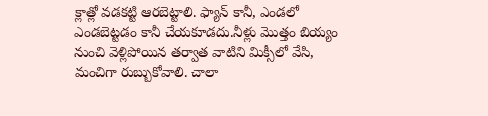క్లాత్లో వడకట్టి ఆరబెట్టాలి. ఫ్యాన్ కానీ, ఎండలో ఎండబెట్టడం కానీ చేయకూడదు.నీళ్లు మొత్తం బియ్యం నుంచి వెళ్లిపోయిన తర్వాత వాటిని మిక్సీలో వేసి, మంచిగా రుబ్బుకోవాలి. చాలా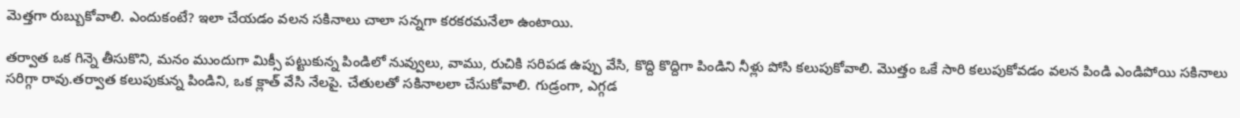మెత్తగా రుబ్బుకోవాలి. ఎందుకంటే? ఇలా చేయడం వలన సకినాలు చాలా సన్నగా కరకరమనేలా ఉంటాయి.

తర్వాత ఒక గిన్నె తీసుకొని, మనం ముందుగా మిక్సీ పట్టుకున్న పిండిలో నువ్వులు, వాము, రుచికి సరిపడ ఉప్పు వేసి, కొద్ది కొద్దిగా పిండిని నీళ్లు పోసి కలుపుకోవాలి. మొత్తం ఒకే సారి కలుపుకోవడం వలన పిండి ఎండిపోయి సకినాలు సరిగ్గా రావు.తర్వాత కలుపుకున్న పిండిని, ఒక క్లాత్ వేసి నేలపై. చేతులతో సకినాలలా చేసుకోవాలి. గుడ్రంగా, ఎగ్గడ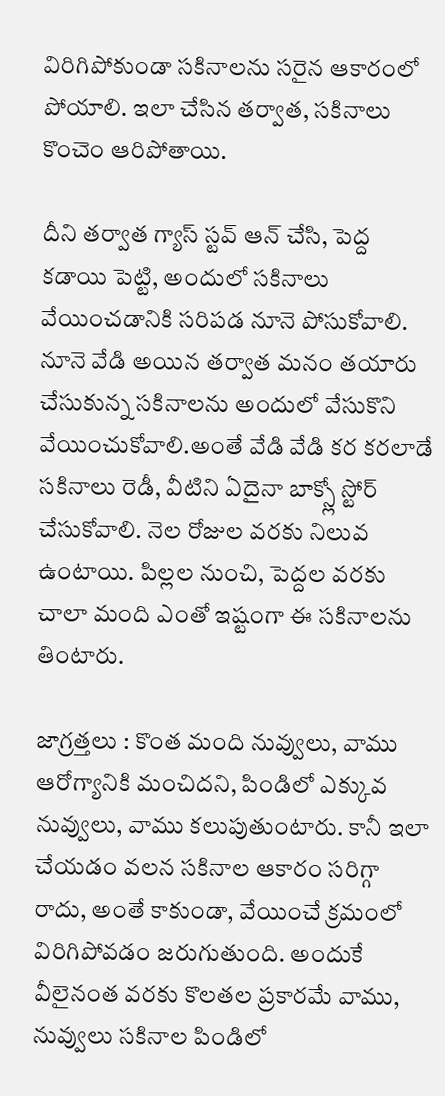విరిగిపోకుండా సకినాలను సరైన ఆకారంలో పోయాలి. ఇలా చేసిన తర్వాత, సకినాలు కొంచెం ఆరిపోతాయి.

దీని తర్వాత గ్యాస్ స్టవ్ ఆన్ చేసి, పెద్ద కడాయి పెట్టి, అందులో సకినాలు వేయించడానికి సరిపడ నూనె పోసుకోవాలి. నూనె వేడి అయిన తర్వాత మనం తయారు చేసుకున్న సకినాలను అందులో వేసుకొని వేయించుకోవాలి.అంతే వేడి వేడి కర కరలాడే సకినాలు రెడీ, వీటిని ఏదైనా బాక్స్లో స్టోర్ చేసుకోవాలి. నెల రోజుల వరకు నిలువ ఉంటాయి. పిల్లల నుంచి, పెద్దల వరకు చాలా మంది ఎంతో ఇష్టంగా ఈ సకినాలను తింటారు.

జాగ్రత్తలు : కొంత మంది నువ్వులు, వాము ఆరోగ్యానికి మంచిదని, పిండిలో ఎక్కువ నువ్వులు, వాము కలుపుతుంటారు. కానీ ఇలా చేయడం వలన సకినాల ఆకారం సరిగ్గా రాదు, అంతే కాకుండా, వేయించే క్రమంలో విరిగిపోవడం జరుగుతుంది. అందుకే వీలైనంత వరకు కొలతల ప్రకారమే వాము, నువ్వులు సకినాల పిండిలో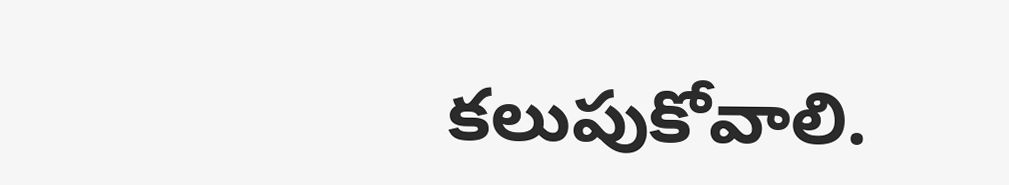కలుపుకోవాలి.